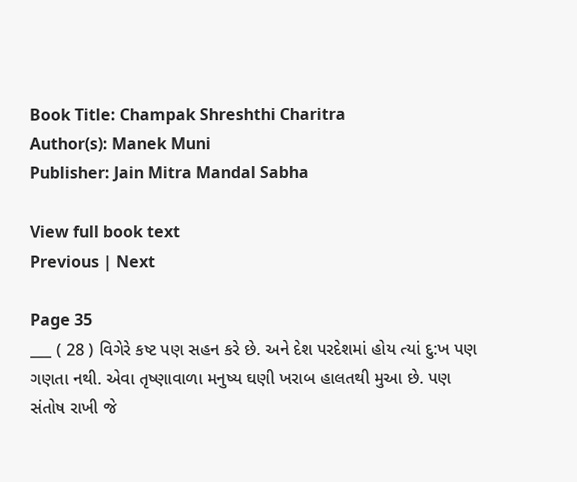Book Title: Champak Shreshthi Charitra
Author(s): Manek Muni
Publisher: Jain Mitra Mandal Sabha

View full book text
Previous | Next

Page 35
___ ( 28 ) વિગેરે કષ્ટ પણ સહન કરે છે. અને દેશ પરદેશમાં હોય ત્યાં દુ:ખ પણ ગણતા નથી. એવા તૃષ્ણાવાળા મનુષ્ય ઘણી ખરાબ હાલતથી મુઆ છે. પણ સંતોષ રાખી જે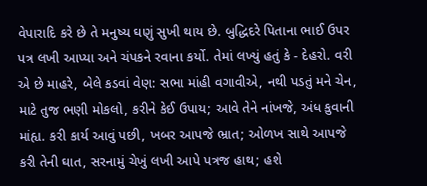વેપારાદિ કરે છે તે મનુષ્ય ઘણું સુખી થાય છે. બુદ્ધિદરે પિતાના ભાઈ ઉપર પત્ર લખી આપ્યા અને ચંપકને રવાના કર્યો. તેમાં લખ્યું હતું કે - દેહરો. વરી એ છે માહરે, બેલે કડવાં વેણ: સભા માંહી વગાવીએ, નથી પડતું મને ચેન, માટે તુજ ભણી મોકલો, કરીને કેઈ ઉપાય; આવે તેને નાંખજે, અંધ કુવાની માંહ્ય. કરી કાર્ય આવું પછી, ખબર આપજે ભ્રાત; ઓળખ સાથે આપજે કરી તેની ઘાત, સરનામું ચેખું લખી આપે પત્રજ હાથ; હશે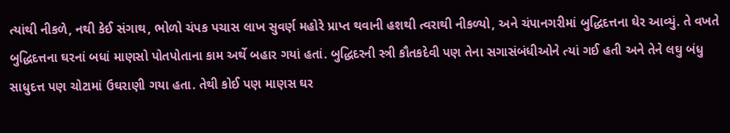ત્યાંથી નીકળે, નથી કેઈ સંગાથ, ભોળો ચંપક પચાસ લાખ સુવર્ણ મહોરે પ્રાપ્ત થવાની હશથી ત્વરાથી નીકળ્યો, અને ચંપાનગરીમાં બુદ્ધિદત્તના ઘેર આવ્યું. તે વખતે બુદ્ધિદત્તના ઘરનાં બધાં માણસો પોતપોતાના કામ અર્થે બહાર ગયાં હતાં. બુદ્ધિદરની સ્ત્રી કૌતકદેવી પણ તેના સગાસંબંધીઓને ત્યાં ગઈ હતી અને તેને લઘુ બંધુ સાધુદત્ત પણ ચોટામાં ઉઘરાણી ગયા હતા. તેથી કોઈ પણ માણસ ઘર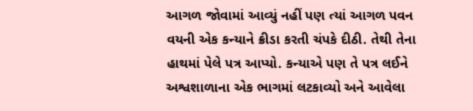આગળ જોવામાં આવ્યું નહીં પણ ત્યાં આગળ પવન વયની એક કન્યાને ક્રીડા કરતી ચંપકે દીઠી. તેથી તેના હાથમાં પેલે પત્ર આપ્યો. કન્યાએ પણ તે પત્ર લઈને અશ્વશાળાના એક ભાગમાં લટકાવ્યો અને આવેલા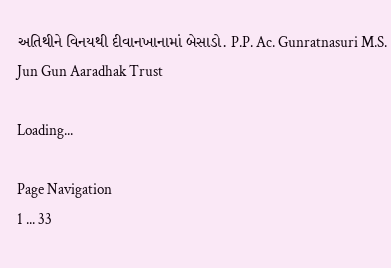અતિથીને વિનયથી દીવાનખાનામાં બેસાડો. P.P. Ac. Gunratnasuri M.S. Jun Gun Aaradhak Trust

Loading...

Page Navigation
1 ... 33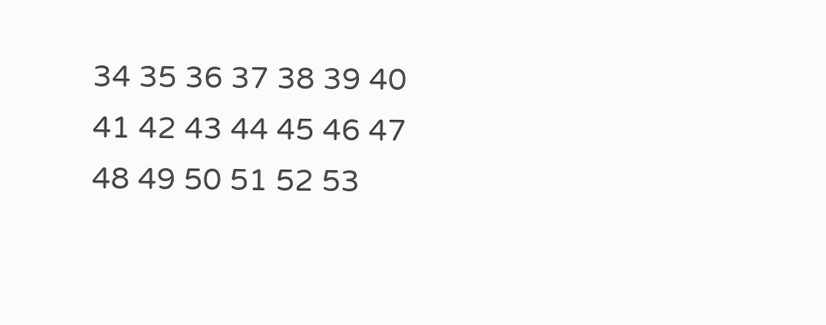34 35 36 37 38 39 40 41 42 43 44 45 46 47 48 49 50 51 52 53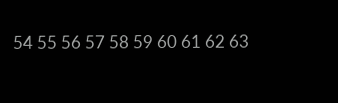54 55 56 57 58 59 60 61 62 63